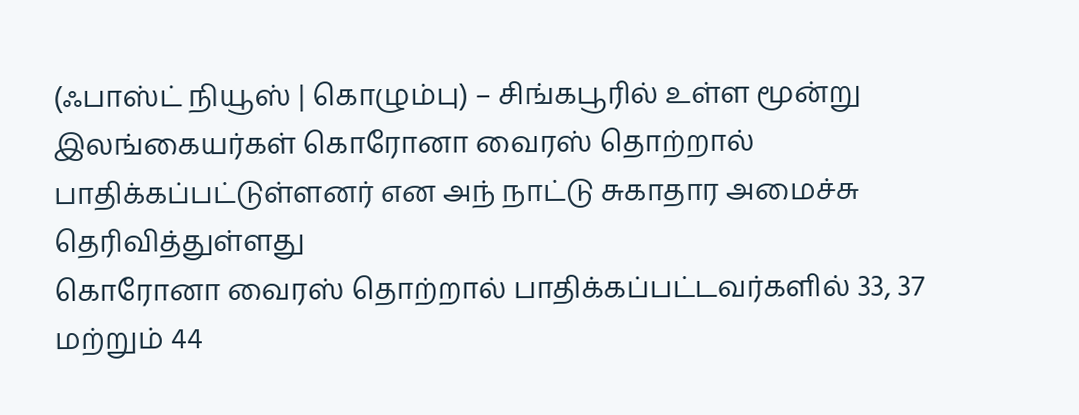(ஃபாஸ்ட் நியூஸ் | கொழும்பு) – சிங்கபூரில் உள்ள மூன்று இலங்கையர்கள் கொரோனா வைரஸ் தொற்றால் பாதிக்கப்பட்டுள்ளனர் என அந் நாட்டு சுகாதார அமைச்சு தெரிவித்துள்ளது
கொரோனா வைரஸ் தொற்றால் பாதிக்கப்பட்டவர்களில் 33, 37 மற்றும் 44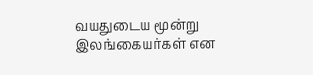வயதுடைய மூன்று இலங்கையர்கள் என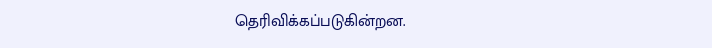தெரிவிக்கப்படுகின்றன.